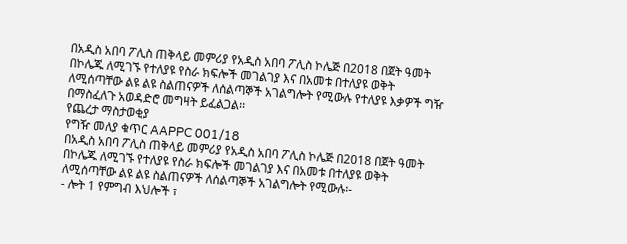በአዲስ አበባ ፖሊስ ጠቅላይ መምሪያ የአዲስ አበባ ፖሊስ ኮሌጅ በ2018 በጀት ዓመት በኮሌጁ ለሚገኙ የተለያዩ የስራ ክፍሎች መገልገያ እና በአመቱ በተለያዩ ወቅት ለሚሰጣቸው ልዩ ልዩ ስልጠናዎች ለሰልጣኞች አገልግሎት የሚውሉ የተለያዩ እቃዎች ግዥ በማስፈለጉ አወዳድሮ መግዛት ይፈልጋል፡፡
የጨረታ ማስታወቂያ
የግዥ መለያ ቁጥር AAPPC 001/18
በአዲስ አበባ ፖሊስ ጠቅላይ መምሪያ የአዲስ አበባ ፖሊስ ኮሌጅ በ2018 በጀት ዓመት በኮሌጁ ለሚገኙ የተለያዩ የስራ ክፍሎች መገልገያ እና በአመቱ በተለያዩ ወቅት ለሚሰጣቸው ልዩ ልዩ ስልጠናዎች ለሰልጣኞች አገልግሎት የሚውሉ፡-
- ሎት 1 የምግብ እህሎች ፣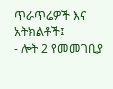ጥራጥሬዎች እና አትክልቶች፤
- ሎት 2 የመመገቢያ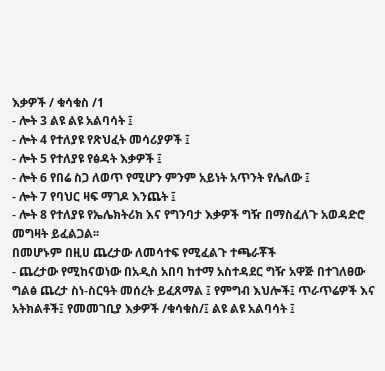እቃዎች / ቁሳቁስ /1
- ሎት 3 ልዩ ልዩ አልባሳት ፤
- ሎት 4 የተለያዩ የጽህፈት መሳሪያዎች ፤
- ሎት 5 የተለያዩ የፅዳት እቃዎች ፤
- ሎት 6 የበሬ ስጋ ለወጥ የሚሆን ምንም አይነት አጥንት የሌለው ፤
- ሎት 7 የባህር ዛፍ ማገዶ እንጨት ፤
- ሎት 8 የተለያዩ የኤሌክትሪክ እና የግንባታ እቃዎች ግዥ በማስፈለጉ አወዳድሮ መግዛት ይፈልጋል፡፡
በመሆኑም በዚሀ ጨረታው ለመሳተፍ የሚፈልጉ ተጫራቾች
- ጨረታው የሚከናወነው በአዲስ አበባ ከተማ አስተዳደር ግዥ አዋጅ በተገለፀው ግልፅ ጨረታ ስነ-ስርዓት መሰረት ይፈጸማል ፤ የምግብ እህሎች፤ ጥራጥሬዎች እና አትክልቶች፤ የመመገቢያ እቃዎች /ቁሳቁስ/፤ ልዩ ልዩ አልባሳት ፤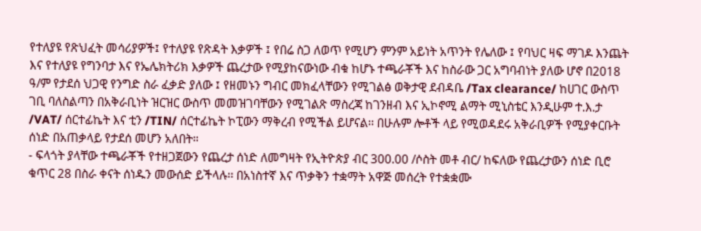የተለያዩ የጽህፈት መሳሪያዎች፤ የተለያዩ የጽዳት እቃዎች ፤ የበሬ ስጋ ለወጥ የሚሆን ምንም አይነት አጥንት የሌለው ፤ የባህር ዛፍ ማገዶ እንጨት እና የተለያዩ የግንባታ እና የኤሌክትሪክ እቃዎች ጨረታው የሚያከናውነው ብቁ ከሆኑ ተጫራቾች እና ከስራው ጋር አግባብነት ያለው ሆኖ በ2018 ዓ/ም የታደሰ ህጋዊ የንግድ ስራ ፈቃድ ያለው ፤ የዘመኑን ግብር መክፈላቸውን የሚገልፅ ወቅታዊ ደብዳቤ /Tax clearance/ ከሀገር ውስጥ ገቢ ባለስልጣን በአቅራቢነት ዝርዝር ውስጥ መመዝገባቸውን የሚገልጽ ማስረጃ ከገንዘብ እና ኢኮኖሚ ልማት ሚኒስቴር እንዲሁም ተ.እ.ታ /VAT/ ሰርተፊኬት እና ቲን /TIN/ ሰርተፊኬት ኮፒውን ማቅረብ የሚችል ይሆናል፡፡ በሁሉም ሎቶች ላይ የሚወዳደሩ አቅራቢዎች የሚያቀርቡት ሰነድ በአጠቃላይ የታደሰ መሆን አለበት።
- ፍላጎት ያላቸው ተጫራቾች የተዘጋጀውን የጨረታ ሰነድ ለመግዛት የኢትዮጵያ ብር 300.00 /ሶስት መቶ ብር/ ከፍለው የጨረታውን ሰነድ ቢሮ ቁጥር 28 በስራ ቀናት ሰነዱን መውሰድ ይችላሉ፡፡ በአነስተኛ እና ጥቃቅን ተቋማት አዋጅ መሰረት የተቋቋሙ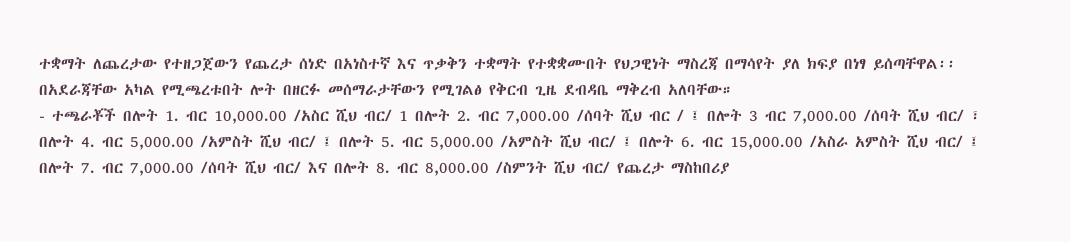ተቋማት ለጨረታው የተዘጋጀውን የጨረታ ሰነድ በአነስተኛ እና ጥቃቅን ተቋማት የተቋቋሙበት የህጋዊነት ማስረጃ በማሳየት ያለ ክፍያ በነፃ ይሰጣቸዋል፡፡ በአደራጃቸው አካል የሚጫረቱበት ሎት በዘርፉ መሰማራታቸውን የሚገልፅ የቅርብ ጊዜ ደብዳቤ ማቅረብ አለባቸው።
- ተጫራቾች በሎት 1. ብር 10,000.00 /አስር ሺህ ብር/ 1 በሎት 2. ብር 7,000.00 /ሰባት ሺህ ብር / ፤ በሎት 3 ብር 7,000.00 /ሰባት ሺህ ብር/ ፣ በሎት 4. ብር 5,000.00 /አምስት ሺህ ብር/ ፤ በሎት 5. ብር 5,000.00 /አምስት ሺህ ብር/ ፤ በሎት 6. ብር 15,000.00 /አስራ አምስት ሺህ ብር/ ፤ በሎት 7. ብር 7,000.00 /ሰባት ሺህ ብር/ እና በሎት 8. ብር 8,000.00 /ስምንት ሺህ ብር/ የጨረታ ማስከበሪያ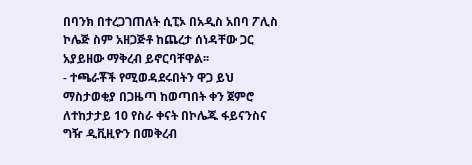በባንክ በተረጋገጠለት ሲፒኦ በአዲስ አበባ ፖሊስ ኮሌጅ ስም አዘጋጅቶ ከጨረታ ሰነዳቸው ጋር አያይዘው ማቅረብ ይኖርባቸዋል፡፡
- ተጫራቾች የሚወዳደሩበትን ዋጋ ይህ ማስታወቂያ በጋዜጣ ከወጣበት ቀን ጀምሮ ለተከታታይ 10 የስራ ቀናት በኮሌጁ ፋይናንስና ግዥ ዲቪዚዮን በመቅረብ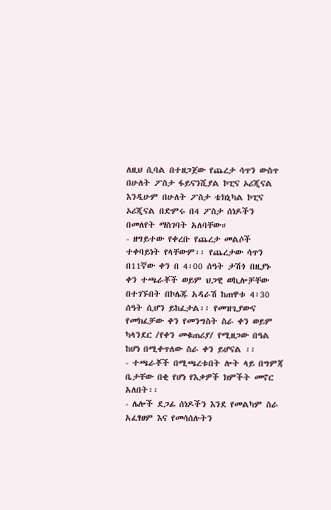ለዚህ ሲባል በተዘጋጀው የጨረታ ሳጥን ውስጥ በሁለት ፖስታ ፋይናንሺያል ኮፒና ኦሪጂናል እንዲሁም በሁለት ፖስታ ቴክኒካል ኮፒና ኦሪጂናል በድምሩ በ4 ፖስታ ሰነዶችን በመለየት ማስገባት አለባቸው።
- ዘግይተው የቀረቡ የጨረታ መልሶች ተቀባይነት የላቸውም፡፡ የጨረታው ሳጥን በ11ኛው ቀን በ 4፡00 ሰዓት ታሽጎ በዚያኑ ቀን ተጫራቾች ወይም ህጋዊ ወኪሎቻቸው በተገኙበት በኮሌጁ አዳራሽ ከጠዋቱ 4፡30 ሰዓት ሲሆን ይከፈታል፡፡ የመዝጊያውና የመክፈቻው ቀን የመንግስት ስራ ቀን ወይም ካላንደር /የቀን መቁጠሪያ/ የሚዘጋው በዓል ከሆነ በሚቀጥለው ስራ ቀን ይሆናል ፡፡
- ተጫራቾች በሚጫረቱበት ሎት ላይ በግምጃ ቤታቸው በቂ የሆነ የእቃዎች ክምችት መኖር አለበት፡፡
- ሌሎች ደጋፊ ሰነዶችን እንደ የመልካም ስራ አፈፃፀም እና የመሳሰሉትን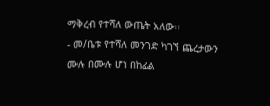ማቅረብ የተሻለ ውጤት አለው፡፡
- መ/ቤቱ የተሻለ መንገድ ካገኘ ጨረታውን ሙሉ በሙሉ ሆነ በከፊል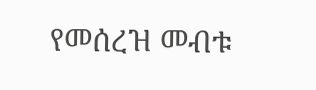የመሰረዝ መብቱ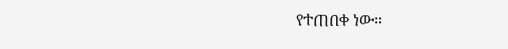የተጠበቀ ነው።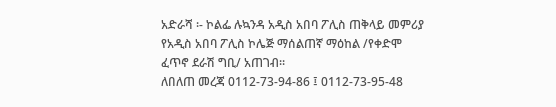አድራሻ ፡- ኮልፌ ሉኳንዳ አዲስ አበባ ፖሊስ ጠቅላይ መምሪያ የአዲስ አበባ ፖሊስ ኮሌጅ ማሰልጠኛ ማዕከል /የቀድሞ ፈጥኖ ደራሽ ግቢ/ አጠገብ።
ለበለጠ መረጃ 0112-73-94-86 ፤ 0112-73-95-48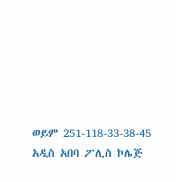ወይም 251-118-33-38-45
አዲስ አበባ ፖሊስ ኮሌጅ